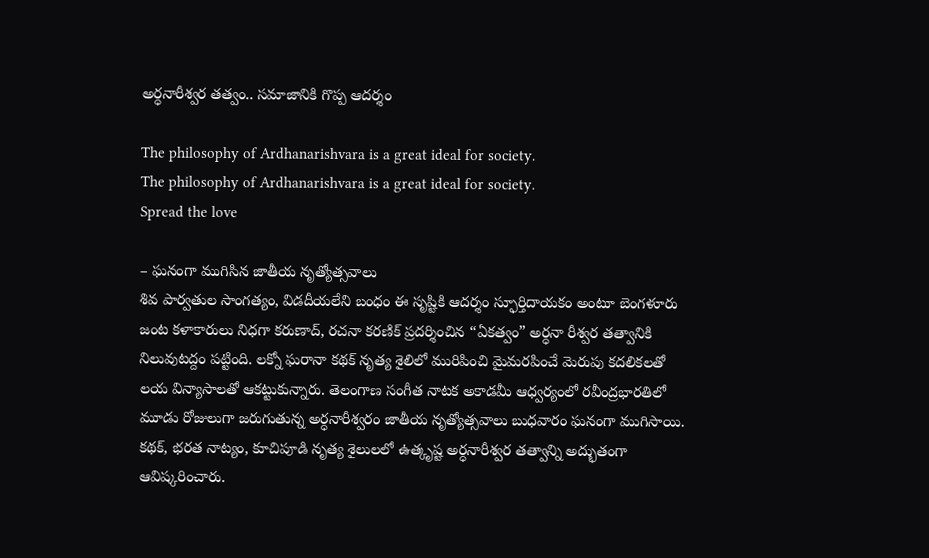అర్ధనారీశ్వర తత్వం.. సమాజానికి గొప్ప ఆదర్శం

The philosophy of Ardhanarishvara is a great ideal for society.
The philosophy of Ardhanarishvara is a great ideal for society.
Spread the love

– ఘనంగా ముగిసిన జాతీయ నృత్యోత్సవాలు
శివ పార్వతుల సాంగత్యం, విడదీయలేని బంధం ఈ సృష్టికి ఆదర్శం స్ఫూర్తిదాయకం అంటూ బెంగళూరు జంట కళాకారులు నిధగా కరుణాద్, రచనా కరణిక్ ప్రదర్శించిన “ఏకత్వం” అర్ధనా రీశ్వర తత్వానికి నిలువుటద్దం పట్టింది. లక్నో ఘరానా కథక్ నృత్య శైలిలో మురిపించి మైమరపించే మెరుపు కదలికలతో లయ విన్యాసాలతో ఆకట్టుకున్నారు. తెలంగాణ సంగీత నాటక అకాడమీ ఆధ్వర్యంలో రవీంద్రభారతిలో మూడు రోజులుగా జరుగుతున్న అర్ధనారీశ్వరం జాతీయ నృత్యోత్సవాలు బుధవారం ఘనంగా ముగిసాయి. కథక్, భరత నాట్యం, కూచిపూడి నృత్య శైలులలో ఉత్కృష్ట అర్ధనారీశ్వర తత్వాన్ని అద్భుతంగా ఆవిష్కరించారు.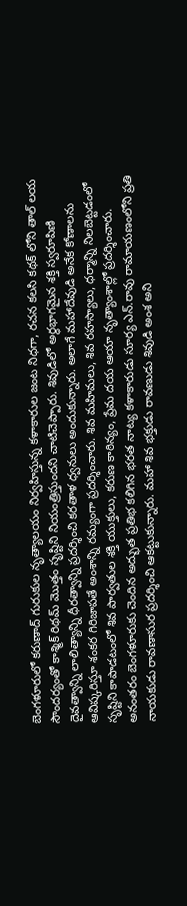బెంగళూరులో కరుణాద్ గురుకుల నృత్యాలయం నిర్వహిస్తున్న కళాకారుల జంట నిధగా, రచన కలసి కథక్ లోని తాల్ లయ సౌందర్యంతో కాశ్మిక్ రిథమ్ మొత్తం సృష్టిని నియంత్రిస్తుందని చాటిచెప్పారు. శివుడిలో అర్ధభాగమైన శక్తి స్వరూపిణి దైవత్వాన్ని లాలిత్యాన్ని ధీరత్వాన్ని ప్రదర్శించి కరతాళ ధ్వనులు అందుకున్నారు. అలాగే మహాదేవుడి అనేక కోణాలను ఆవిష్కరిస్తూ శంకర గిరిజాపతే అంశాన్ని రమ్యంగా ప్రదర్శించారు. శివ మహిమలు, శివ రహస్యాలు, ధర్మాన్ని నిలబెట్టడంలో సృష్టిని కాపాడటంలో శివ పార్వతుల శక్తి యుక్తులు, కరుణ కాఠిన్యం, ప్రేమ దయ ఆయా నృత్యాంశాల్లో ప్రదర్శించారు. అనంతరం బెంగళూరుకు చెందిన అద్భుత ప్రతిభ కలిగిన భరత నాట్య కళాకారుడు సూర్య ఎన్.రావు రామాయణంలోని ప్రతి నాయకుడు రావణాసుర ప్రదర్శించి ఆకట్టుకున్నారు. మహా శివ భక్తుడు రావణుడు శివుడి అంశ అని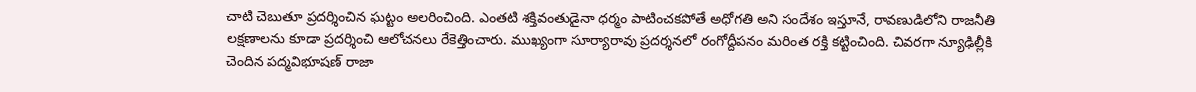చాటి చెబుతూ ప్రదర్శించిన ఘట్టం అలరించింది. ఎంతటి శక్తివంతుడైనా ధర్మం పాటించకపోతే అధోగతి అని సందేశం ఇస్తూనే, రావణుడిలోని రాజనీతి లక్షణాలను కూడా ప్రదర్శించి ఆలోచనలు రేకెత్తించారు. ముఖ్యంగా సూర్యారావు ప్రదర్శనలో రంగోద్దీపనం మరింత రక్తి కట్టించింది. చివరగా న్యూఢిల్లీకి చెందిన పద్మవిభూషణ్ రాజా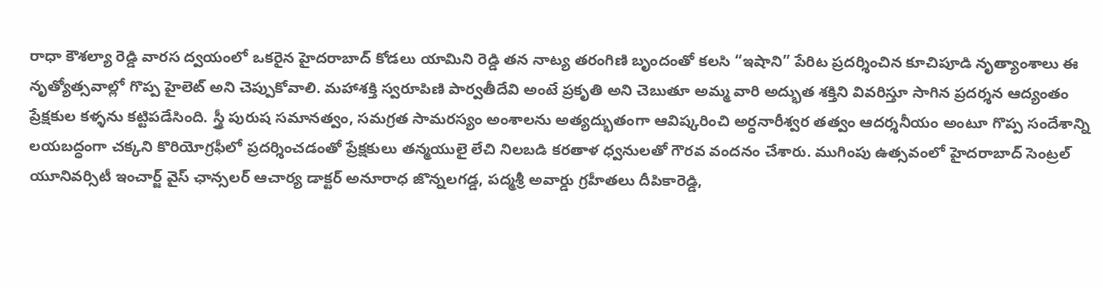రాధా కౌశల్యా రెడ్డి వారస ద్వయంలో ఒకరైన హైదరాబాద్ కోడలు యామిని రెడ్డి తన నాట్య తరంగిణి బృందంతో కలసి “ఇషాని” పేరిట ప్రదర్శించిన కూచిపూడి నృత్యాంశాలు ఈ నృత్యోత్సవాల్లో గొప్ప హైలెట్ అని చెప్పుకోవాలి. మహాశక్తి స్వరూపిణి పార్వతీదేవి అంటే ప్రకృతి అని చెబుతూ అమ్మ వారి అద్భుత శక్తిని వివరిస్తూ సాగిన ప్రదర్శన ఆద్యంతం ప్రేక్షకుల కళ్ళను కట్టిపడేసింది. స్త్రీ పురుష సమానత్వం, సమగ్రత సామరస్యం అంశాలను అత్యద్భుతంగా ఆవిష్కరించి అర్ధనారీశ్వర తత్వం ఆదర్శనీయం అంటూ గొప్ప సందేశాన్ని లయబద్ధంగా చక్కని కొరియోగ్రఫీలో ప్రదర్శించడంతో ప్రేక్షకులు తన్మయులై లేచి నిలబడి కరతాళ ధ్వనులతో గౌరవ వందనం చేశారు. ముగింపు ఉత్సవంలో హైదరాబాద్ సెంట్రల్ యూనివర్సిటీ ఇంచార్జ్ వైస్ ఛాన్సలర్ ఆచార్య డాక్టర్ అనూరాధ జొన్నలగడ్డ, పద్మశ్రీ అవార్డు గ్రహీతలు దీపికారెడ్డి,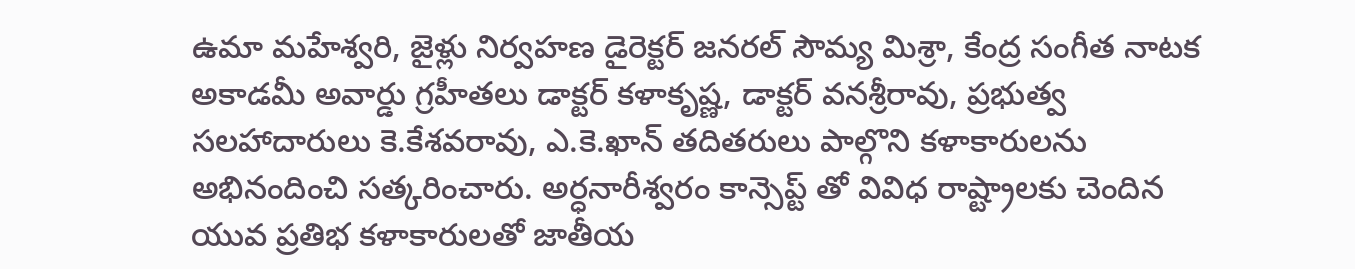ఉమా మహేశ్వరి, జైళ్లు నిర్వహణ డైరెక్టర్ జనరల్ సౌమ్య మిశ్రా, కేంద్ర సంగీత నాటక అకాడమీ అవార్డు గ్రహీతలు డాక్టర్ కళాకృష్ణ, డాక్టర్ వనశ్రీరావు, ప్రభుత్వ సలహాదారులు కె.కేశవరావు, ఎ.కె.ఖాన్ తదితరులు పాల్గొని కళాకారులను అభినందించి సత్కరించారు. అర్ధనారీశ్వరం కాన్సెప్ట్ తో వివిధ రాష్ట్రాలకు చెందిన యువ ప్రతిభ కళాకారులతో జాతీయ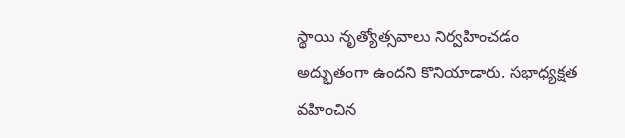స్థాయి నృత్యోత్సవాలు నిర్వహించడం అద్భుతంగా ఉందని కొనియాడారు. సభాధ్యక్షత వహించిన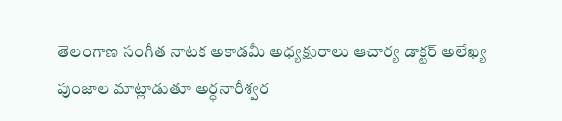తెలంగాణ సంగీత నాటక అకాడమీ అధ్యక్షురాలు ఆచార్య డాక్టర్ అలేఖ్య పుంజాల మాట్లాడుతూ అర్ధనారీశ్వర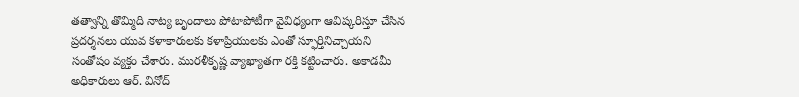తత్వాన్ని తొమ్మిది నాట్య బృందాలు పోటాపోటీగా వైవిధ్యంగా ఆవిష్కరిస్తూ చేసిన ప్రదర్శనలు యువ కళాకారులకు కళాప్రియులకు ఎంతో స్ఫూర్తినిచ్చాయని సంతోషం వ్యక్తం చేశారు. మురళీకృష్ణ వ్యాఖ్యాతగా రక్తి కట్టించారు. అకాడమీ అధికారులు ఆర్. వినోద్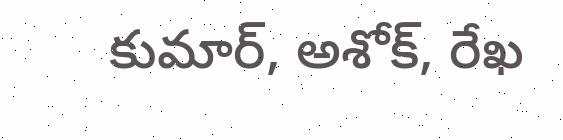కుమార్, అశోక్, రేఖ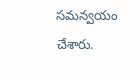సమన్వయం చేశారు.